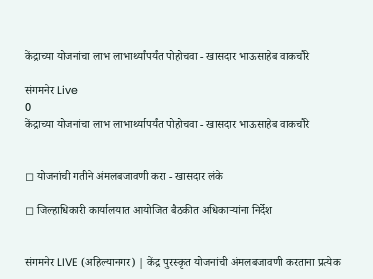केंद्राच्या योजनांचा लाभ लाभार्थ्यांपर्यंत पोहोचवा - खासदार भाऊसाहेब वाकचौरे

संगमनेर Live
0
केंद्राच्या योजनांचा लाभ लाभार्थ्यापर्यंत पोहोचवा - खासदार भाऊसाहेब वाकचौरे


◻ योजनांची गतीने अंमलबजावणी करा - खासदार लंके

◻ जिल्हाधिकारी कार्यालयात आयोजित बैठकीत अधिकाऱ्यांना निर्देश


संगमनेर LIVE (अहिल्यानगर) | केंद्र पुरस्कृत योजनांची अंमलबजावणी करताना प्रत्येक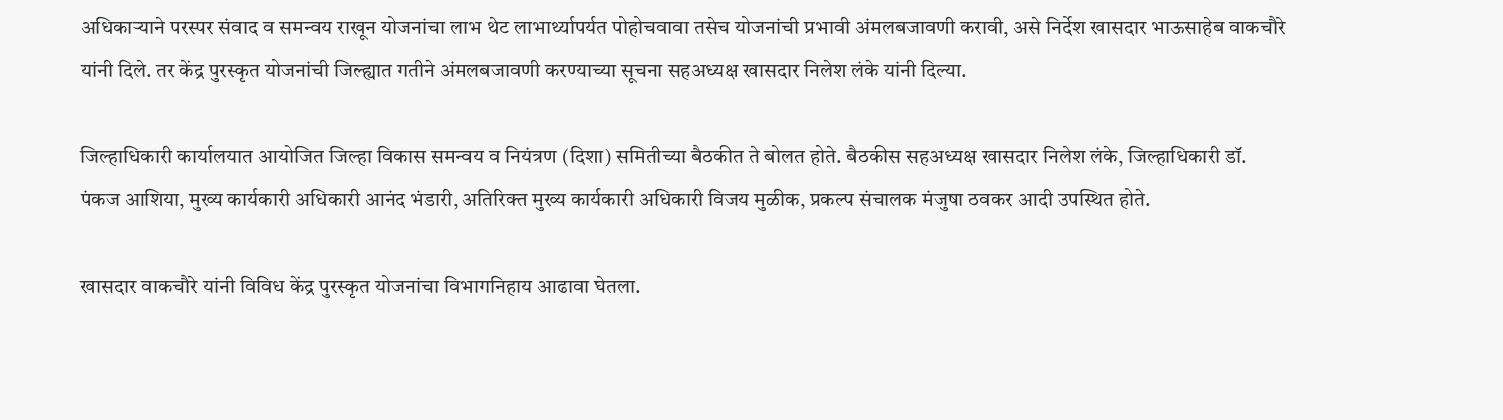अधिकाऱ्याने परस्पर संवाद व समन्वय राखून योजनांचा लाभ थेट लाभार्थ्यापर्यत पोहोचवावा तसेच योजनांची प्रभावी अंमलबजावणी करावी, असे निर्देश खासदार भाऊसाहेब वाकचौरे यांनी दिले. तर केंद्र पुरस्कृत योजनांची जिल्ह्यात गतीने अंमलबजावणी करण्याच्या सूचना सहअध्यक्ष खासदार निलेश लंके यांनी दिल्या.

जिल्हाधिकारी कार्यालयात आयोजित जिल्हा विकास समन्वय व नियंत्रण (दिशा) समितीच्या बैठकीत ते बोलत होते. बैठकीस सहअध्यक्ष खासदार निलेश लंके, जिल्हाधिकारी डॉ. पंकज आशिया, मुख्य कार्यकारी अधिकारी आनंद भंडारी, अतिरिक्त मुख्य कार्यकारी अधिकारी विजय मुळीक, प्रकल्प संचालक मंजुषा ठवकर आदी उपस्थित होते.

खासदार वाकचौरे यांनी विविध केंद्र पुरस्कृत योजनांचा विभागनिहाय आढावा घेतला.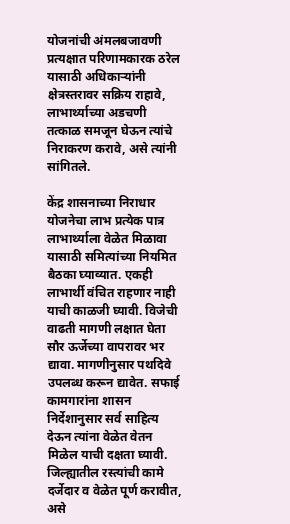योजनांची अंमलबजावणी प्रत्यक्षात परिणामकारक ठरेल यासाठी अधिकाऱ्यांनी क्षेत्रस्तरावर सक्रिय राहावे, लाभार्थ्याच्या अडचणी तत्काळ समजून घेऊन त्यांचे निराकरण करावे, असे त्यांनी सांगितले.

केंद्र शासनाच्या निराधार योजनेचा लाभ प्रत्येक पात्र लाभार्थ्याला वेळेत मिळावा यासाठी समित्यांच्या नियमित बैठका घ्याव्यात. एकही लाभार्थी वंचित राहणार नाही याची काळजी घ्यावी. विजेची वाढती मागणी लक्षात घेता सौर ऊर्जेच्या वापरावर भर द्यावा. मागणीनुसार पथदिवे उपलब्ध करून द्यावेत. सफाई कामगारांना शासन निर्देशानुसार सर्व साहित्य देऊन त्यांना वेळेत वेतन मिळेल याची दक्षता घ्यावी. जिल्ह्यातील रस्त्यांची कामे दर्जेदार व वेळेत पूर्ण करावीत, असे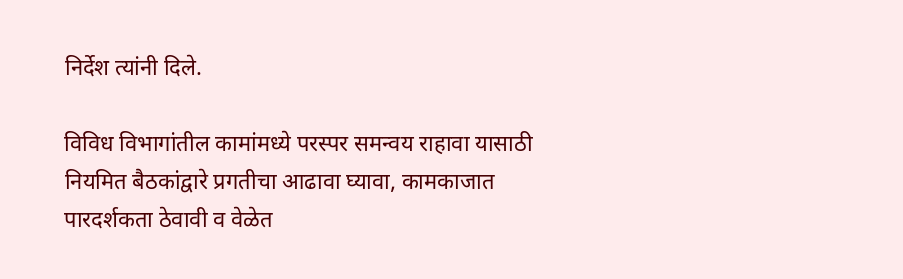निर्देश त्यांनी दिले.

विविध विभागांतील कामांमध्ये परस्पर समन्वय राहावा यासाठी नियमित बैठकांद्वारे प्रगतीचा आढावा घ्यावा, कामकाजात पारदर्शकता ठेवावी व वेळेत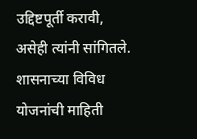उद्दिष्टपूर्ती करावी, असेही त्यांनी सांगितले. शासनाच्या विविध योजनांची माहिती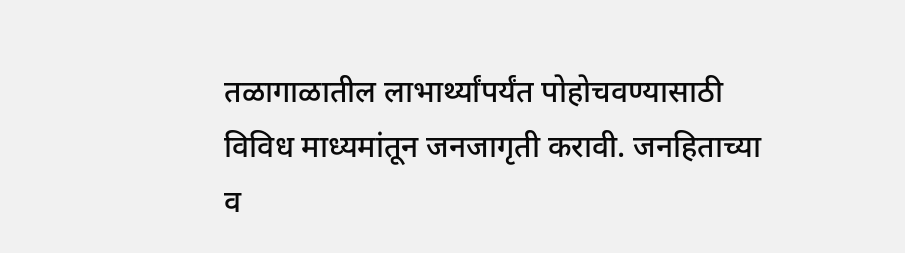तळागाळातील लाभार्थ्यांपर्यंत पोहोचवण्यासाठी विविध माध्यमांतून जनजागृती करावी. जनहिताच्या व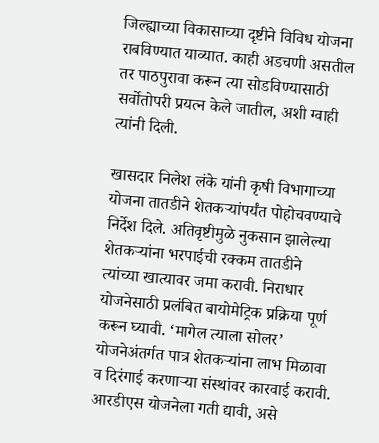जिल्ह्याच्या विकासाच्या दृष्टीने विविध योजना राबविण्यात याव्यात. काही अडचणी असतील तर पाठपुरावा करून त्या सोडविण्यासाठी सर्वोतोपरी प्रयत्न केले जातील, अशी ग्वाही त्यांनी दिली.

खासदार निलेश लंके यांनी कृषी विभागाच्या योजना तातडीने शेतकऱ्यांपर्यंत पोहोचवण्याचे निर्देश दिले. अतिवृष्टीमुळे नुकसान झालेल्या शेतकऱ्यांना भरपाईची रक्कम तातडीने त्यांच्या खात्यावर जमा करावी. निराधार योजनेसाठी प्रलंबित बायोमेट्रिक प्रक्रिया पूर्ण करून घ्यावी. ‘मागेल त्याला सोलर’ योजनेअंतर्गत पात्र शेतकऱ्यांना लाभ मिळावा व दिरंगाई करणाऱ्या संस्थांवर कारवाई करावी. आरडीएस योजनेला गती द्यावी, असे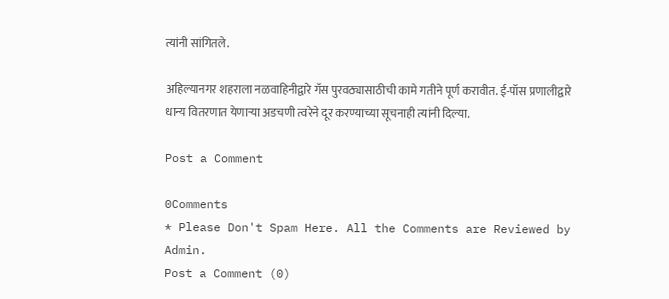त्यांनी सांगितले.

अहिल्यानगर शहराला नळवाहिनीद्वारे गॅस पुरवठ्यासाठीची कामे गतीने पूर्ण करावीत. ई-पॉस प्रणालीद्वारे धान्य वितरणात येणाऱ्या अडचणी त्वरेने दूर करण्याच्या सूचनाही त्यांनी दिल्या.

Post a Comment

0Comments
* Please Don't Spam Here. All the Comments are Reviewed by Admin.
Post a Comment (0)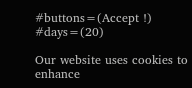#buttons=(Accept !) #days=(20)

Our website uses cookies to enhance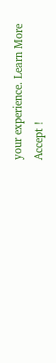your experience. Learn More
Accept !